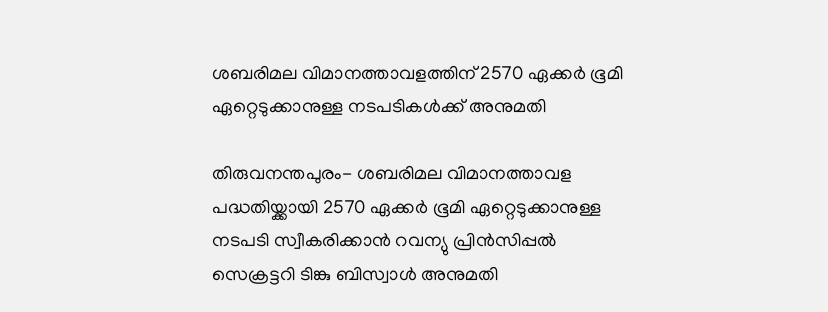ശബരിമല വിമാനത്താവളത്തിന് 2570 ഏക്കര്‍ ഭൂമി ഏറ്റെടുക്കാനുള്ള നടപടികള്‍ക്ക് അനുമതി

തിരുവനന്തപുരം- ശബരിമല വിമാനത്താവള പദ്ധതിയ്ക്കായി 2570 ഏക്കര്‍ ഭൂമി ഏറ്റെടുക്കാനുള്ള നടപടി സ്വീകരിക്കാന്‍ റവന്യു പ്രിന്‍സിപ്പല്‍ സെക്രട്ടറി ടിങ്കു ബിസ്വാള്‍ അനുമതി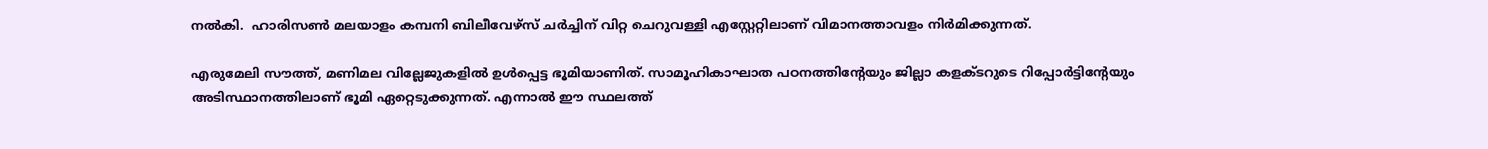നല്‍കി.  ഹാരിസണ്‍ മലയാളം കമ്പനി ബിലീവേഴ്‌സ് ചര്‍ച്ചിന് വിറ്റ ചെറുവള്ളി എസ്റ്റേറ്റിലാണ് വിമാനത്താവളം നിര്‍മിക്കുന്നത്.

എരുമേലി സൗത്ത്, മണിമല വില്ലേജുകളില്‍ ഉള്‍പ്പെട്ട ഭൂമിയാണിത്. സാമൂഹികാഘാത പഠനത്തിന്റേയും ജില്ലാ കളക്ടറുടെ റിപ്പോര്‍ട്ടിന്റേയും അടിസ്ഥാനത്തിലാണ് ഭൂമി ഏറ്റെടുക്കുന്നത്. എന്നാല്‍ ഈ സ്ഥലത്ത്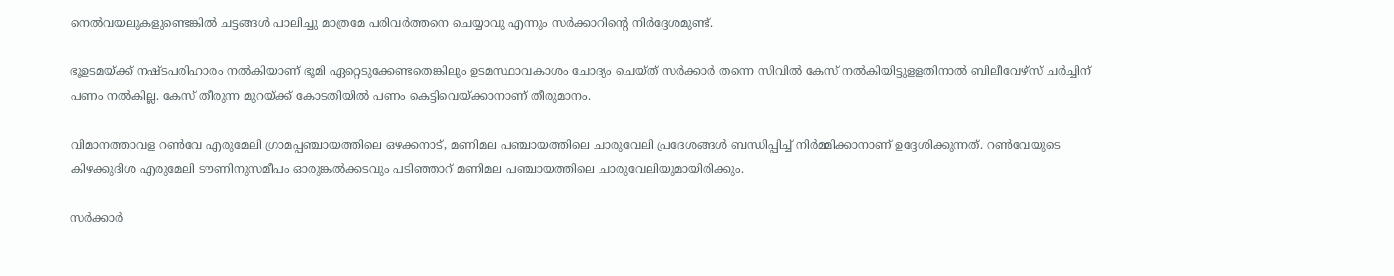നെല്‍വയലുകളുണ്ടെങ്കില്‍ ചട്ടങ്ങള്‍ പാലിച്ചു മാത്രമേ പരിവര്‍ത്തനെ ചെയ്യാവു എന്നും സര്‍ക്കാറിന്റെ നിര്‍ദ്ദേശമുണ്ട്.

ഭൂഉടമയ്ക്ക് നഷ്ടപരിഹാരം നല്‍കിയാണ് ഭൂമി ഏറ്റെടുക്കേണ്ടതെങ്കിലും ഉടമസ്ഥാവകാശം ചോദ്യം ചെയ്ത് സര്‍ക്കാര്‍ തന്നെ സിവില്‍ കേസ് നല്‍കിയിട്ടുളളതിനാല്‍ ബിലീവേഴ്‌സ് ചര്‍ച്ചിന് പണം നല്‍കില്ല. കേസ് തീരുന്ന മുറയ്ക്ക് കോടതിയില്‍ പണം കെട്ടിവെയ്ക്കാനാണ് തീരുമാനം.

വിമാനത്താവള റണ്‍വേ എരുമേലി ഗ്രാമപ്പഞ്ചായത്തിലെ ഒഴക്കനാട്, മണിമല പഞ്ചായത്തിലെ ചാരുവേലി പ്രദേശങ്ങള്‍ ബന്ധിപ്പിച്ച് നിര്‍മ്മിക്കാനാണ് ഉദ്ദേശിക്കുന്നത്. റണ്‍വേയുടെ കിഴക്കുദിശ എരുമേലി ടൗണിനുസമീപം ഓരുങ്കല്‍ക്കടവും പടിഞ്ഞാറ് മണിമല പഞ്ചായത്തിലെ ചാരുവേലിയുമായിരിക്കും.

സര്‍ക്കാര്‍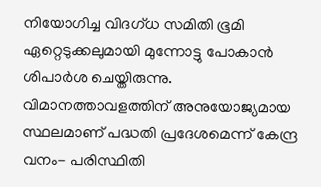നിയോഗിച്ച വിദഗ്ധ സമിതി ഭൂമി ഏറ്റെടുക്കലുമായി മുന്നോട്ടു പോകാന്‍ ശിപാര്‍ശ ചെയ്തിരുന്നു. വിമാനത്താവളത്തിന് അനുയോജ്യമായ സ്ഥലമാണ് പദ്ധതി പ്രദേശമെന്ന് കേന്ദ്ര വനം- പരിസ്ഥിതി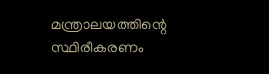മന്ത്രാലയത്തിന്റെ സ്ഥിരീകരണം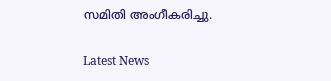സമിതി അംഗീകരിച്ചു.

Latest News